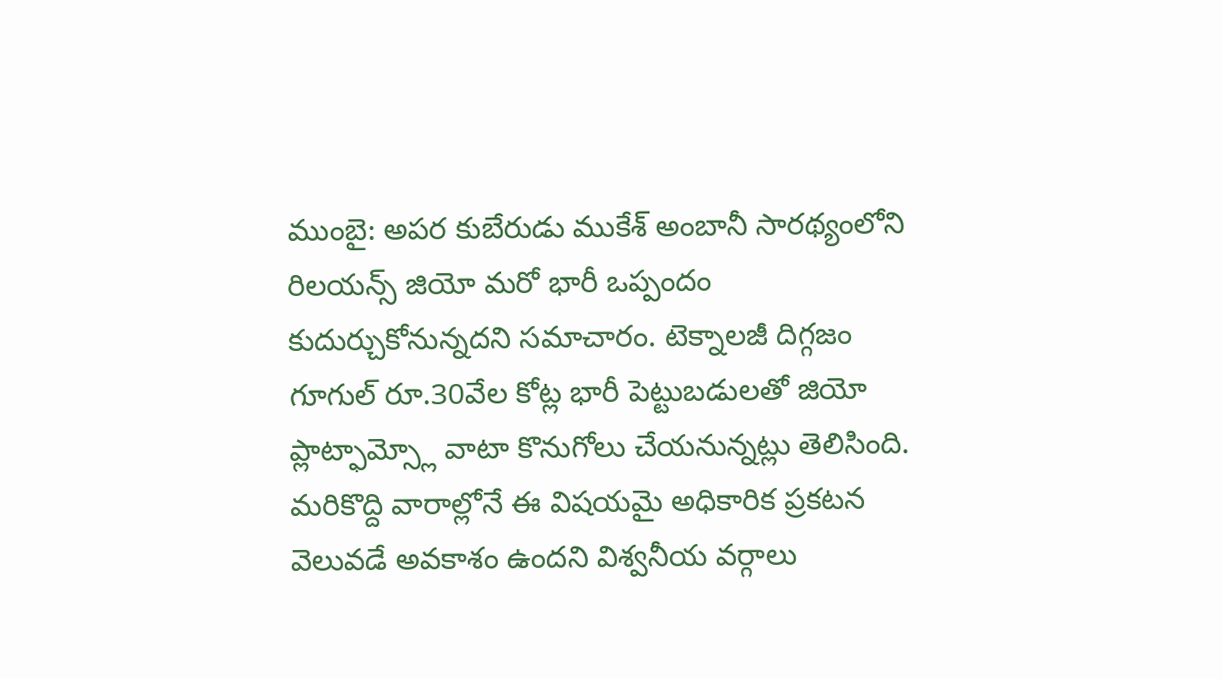ముంబై: అపర కుబేరుడు ముకేశ్ అంబానీ సారథ్యంలోని రిలయన్స్ జియో మరో భారీ ఒప్పందం కుదుర్చుకోనున్నదని సమాచారం. టెక్నాలజీ దిగ్గజం గూగుల్ రూ.30వేల కోట్ల భారీ పెట్టుబడులతో జియో ప్లాట్ఫామ్స్లో వాటా కొనుగోలు చేయనున్నట్లు తెలిసింది.
మరికొద్ది వారాల్లోనే ఈ విషయమై అధికారిక ప్రకటన వెలువడే అవకాశం ఉందని విశ్వనీయ వర్గాలు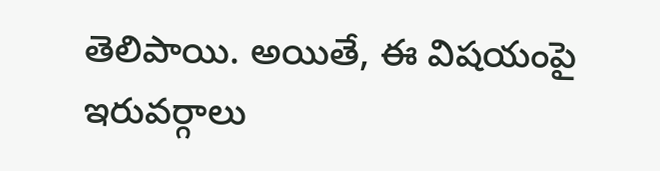తెలిపాయి. అయితే, ఈ విషయంపై ఇరువర్గాలు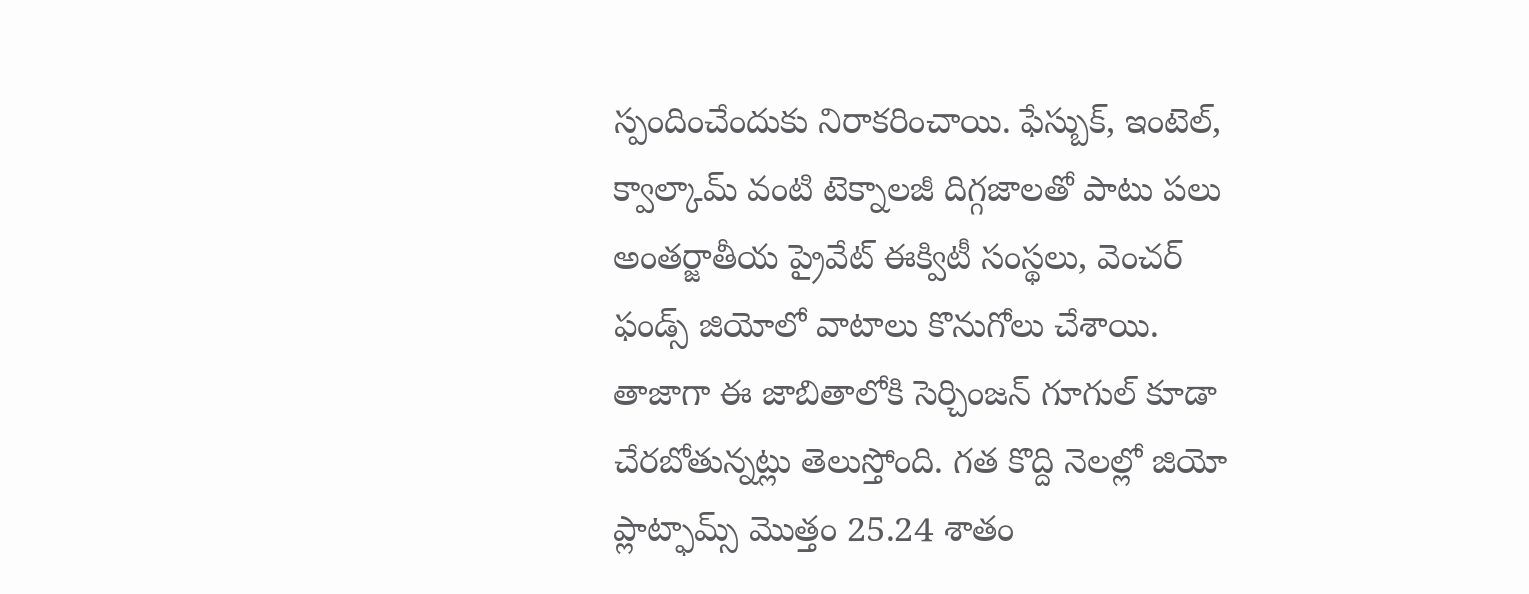స్పందించేందుకు నిరాకరించాయి. ఫేస్బుక్, ఇంటెల్, క్వాల్కామ్ వంటి టెక్నాలజీ దిగ్గజాలతో పాటు పలు అంతర్జాతీయ ప్రైవేట్ ఈక్విటీ సంస్థలు, వెంచర్ ఫండ్స్ జియోలో వాటాలు కొనుగోలు చేశాయి.
తాజాగా ఈ జాబితాలోకి సెర్చింజన్ గూగుల్ కూడా చేరబోతున్నట్లు తెలుస్తోంది. గత కొద్ది నెలల్లో జియో ప్లాట్ఫామ్స్ మొత్తం 25.24 శాతం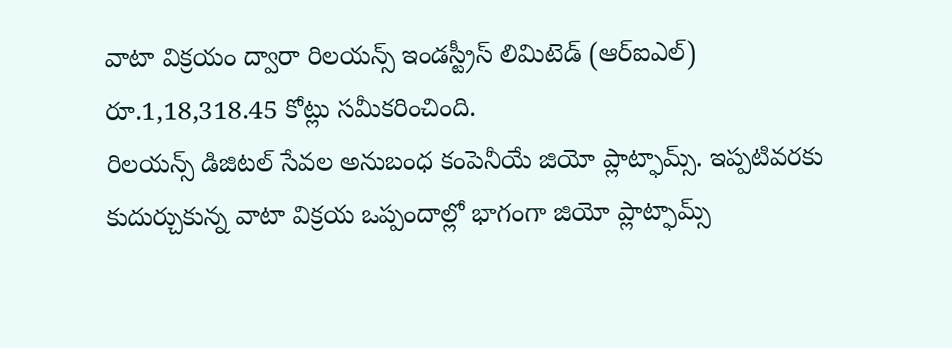వాటా విక్రయం ద్వారా రిలయన్స్ ఇండస్ట్రీస్ లిమిటెడ్ (ఆర్ఐఎల్) రూ.1,18,318.45 కోట్లు సమీకరించింది.
రిలయన్స్ డిజిటల్ సేవల అనుబంధ కంపెనీయే జియో ప్లాట్ఫామ్స్. ఇప్పటివరకు కుదుర్చుకున్న వాటా విక్రయ ఒప్పందాల్లో భాగంగా జియో ప్లాట్ఫామ్స్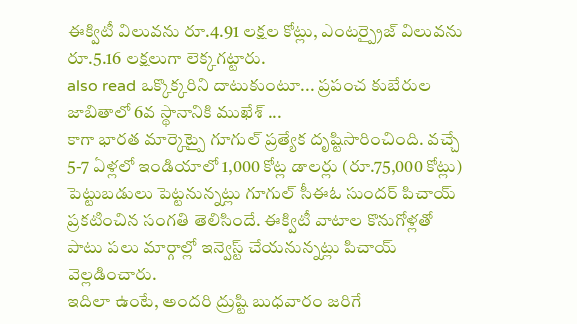ఈక్విటీ విలువను రూ.4.91 లక్షల కోట్లు, ఎంటర్ప్రైజ్ విలువను రూ.5.16 లక్షలుగా లెక్కగట్టారు.
also read ఒక్కొక్కరిని దాటుకుంటూ... ప్రపంచ కుబేరుల జాబితాలో 6వ స్థానానికి ముఖేశ్ ...
కాగా భారత మార్కెట్పై గూగుల్ ప్రత్యేక దృష్టిసారించింది. వచ్చే 5-7 ఏళ్లలో ఇండియాలో 1,000 కోట్ల డాలర్లు (రూ.75,000 కోట్లు) పెట్టుబడులు పెట్టనున్నట్లు గూగుల్ సీఈఓ సుందర్ పిచాయ్ ప్రకటించిన సంగతి తెలిసిందే. ఈక్విటీ వాటాల కొనుగోళ్లతో పాటు పలు మార్గాల్లో ఇన్వెస్ట్ చేయనున్నట్లు పిచాయ్ వెల్లడించారు.
ఇదిలా ఉంటే, అందరి ద్రుష్టి బుధవారం జరిగే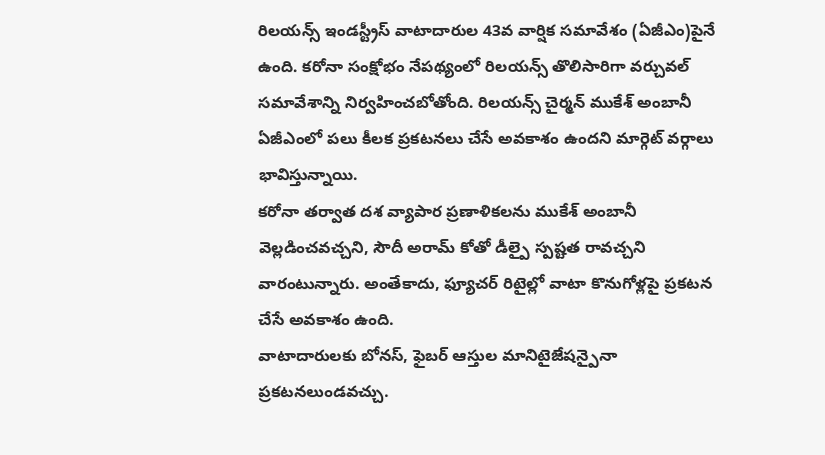రిలయన్స్ ఇండస్ట్రీస్ వాటాదారుల 43వ వార్షిక సమావేశం (ఏజీఎం)పైనే ఉంది. కరోనా సంక్షోభం నేపథ్యంలో రిలయన్స్ తొలిసారిగా వర్చువల్ సమావేశాన్ని నిర్వహించబోతోంది. రిలయన్స్ చైర్మన్ ముకేశ్ అంబానీ ఏజీఎంలో పలు కీలక ప్రకటనలు చేసే అవకాశం ఉందని మార్గెట్ వర్గాలు భావిస్తున్నాయి.
కరోనా తర్వాత దశ వ్యాపార ప్రణాళికలను ముకేశ్ అంబానీ వెల్లడించవచ్చని, సౌదీ అరామ్ కోతో డీల్పై స్పష్టత రావచ్చని వారంటున్నారు. అంతేకాదు, ఫ్యూచర్ రిటైల్లో వాటా కొనుగోళ్లపై ప్రకటన చేసే అవకాశం ఉంది.
వాటాదారులకు బోనస్, ఫైబర్ ఆస్తుల మానిటైజేషన్పైనా ప్రకటనలుండవచ్చు.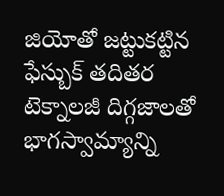జియోతో జట్టుకట్టిన ఫేస్బుక్ తదితర టెక్నాలజీ దిగ్గజాలతో భాగస్వామ్యాన్ని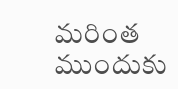మరింత ముందుకు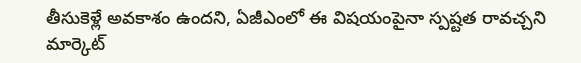తీసుకెళ్లే అవకాశం ఉందని, ఏజీఎంలో ఈ విషయంపైనా స్పష్టత రావచ్చని మార్కెట్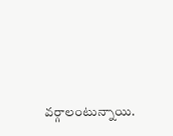వర్గాలంటున్నాయి.